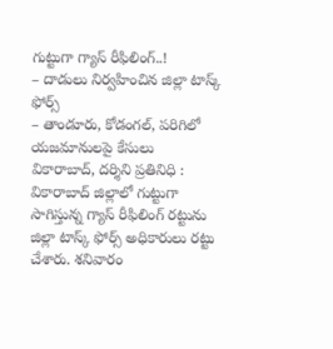గుట్టుగా గ్యాస్ రీఫిలింగ్..!
– దాడులు నిర్వహించిన జిల్లా టాస్క్ ఫోర్స్
– తాండూరు, కోడంగల్, పరిగిలో యజమానులపై కేసులు
వికారాబాద్, దర్శిని ప్రతినిధి : వికారాబాద్ జిల్లాలో గుట్టుగా సాగిస్తున్న గ్యాస్ రీఫిలింగ్ రట్టును జిల్లా టాస్క్ ఫోర్స్ అధికారులు రట్టు చేశారు. శనివారం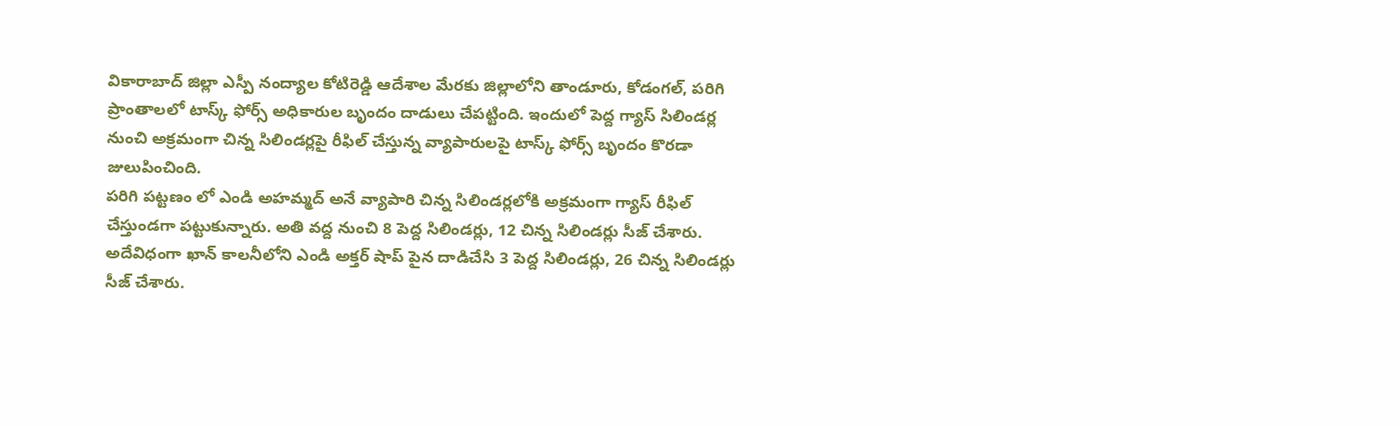వికారాబాద్ జిల్లా ఎస్పీ నంద్యాల కోటిరెడ్డి ఆదేశాల మేరకు జిల్లాలోని తాండూరు, కోడంగల్, పరిగి ప్రాంతాలలో టాస్క్ ఫోర్స్ అధికారుల బృందం దాడులు చేపట్టింది. ఇందులో పెద్ద గ్యాస్ సిలిండర్ల నుంచి అక్రమంగా చిన్న సిలిండర్లపై రీఫిల్ చేస్తున్న వ్యాపారులపై టాస్క్ ఫోర్స్ బృందం కొరడా జులుపించింది.
పరిగి పట్టణం లో ఎండి అహమ్మద్ అనే వ్యాపారి చిన్న సిలిండర్లలోకి అక్రమంగా గ్యాస్ రీఫిల్ చేస్తుండగా పట్టుకున్నారు. అతి వద్ద నుంచి 8 పెద్ద సిలిండర్లు, 12 చిన్న సిలిండర్లు సీజ్ చేశారు. అదేవిధంగా ఖాన్ కాలనీలోని ఎండి అక్తర్ షాప్ పైన దాడిచేసి 3 పెద్ద సిలిండర్లు, 26 చిన్న సిలిండర్లు సీజ్ చేశారు.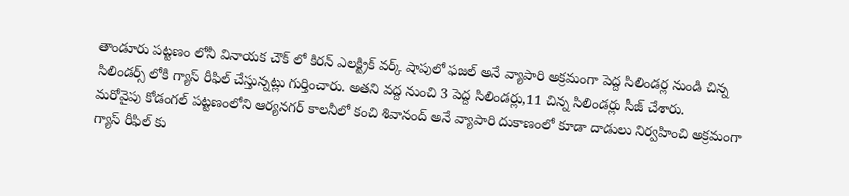తాండూరు పట్టణం లోనీ వినాయక చౌక్ లో కిరన్ ఎలక్ట్రిక్ వర్క్ షాపులో ఫజల్ అనే వ్యాపారి అక్రమంగా పెద్ద సిలిండర్ల నుండి చిన్న సిలిండర్స్ లోకి గ్యాస్ రీఫిల్ చేస్తున్నట్లు గుర్తించారు. అతని వద్ద నుంచి 3 పెద్ద సిలిండర్లు,11 చిన్న సిలిండర్లు సీజ్ చేశారు.
మరోవైపు కోడంగల్ పట్టణంలోని ఆర్యనగర్ కాలనీలో కంచి శివానంద్ అనే వ్యాపారి దుకాణంలో కూడా దాడులు నిర్వహించి అక్రమంగా గ్యాస్ రీఫిల్ కు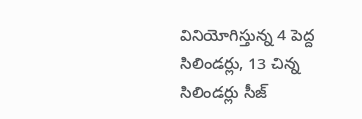వినియోగిస్తున్న 4 పెద్ద సిలిండర్లు, 13 చిన్న సిలిండర్లు సీజ్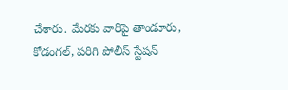చేశారు. మేరకు వారిపై తాండూరు, కోడంగల్, పరిగి పోలీస్ స్టేషన్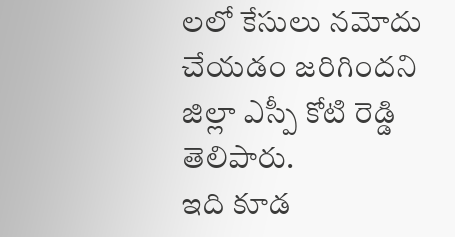లలో కేసులు నమోదు చేయడం జరిగిందని జిల్లా ఎస్పీ కోటి రెడ్డి తెలిపారు.
ఇది కూడ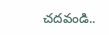చదవండి..